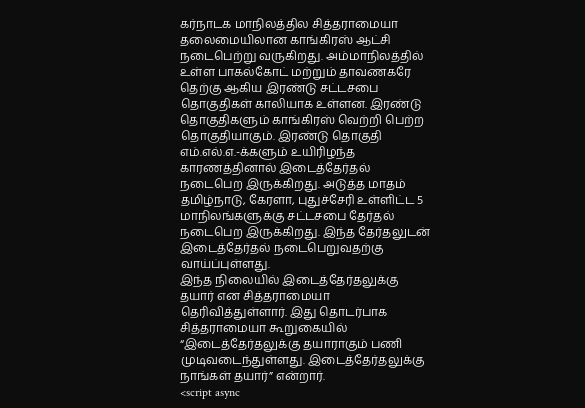கர்நாடக மாநிலத்தில சித்தராமையா தலைமையிலான காங்கிரஸ் ஆட்சி நடைபெற்று வருகிறது. அம்மாநிலத்தில் உள்ள பாகல்கோட் மற்றும் தாவணகரே தெற்கு ஆகிய இரண்டு சட்டசபை தொகுதிகள் காலியாக உள்ளன. இரண்டு தொகுதிகளும் காங்கிரஸ் வெற்றி பெற்ற தொகுதியாகும். இரண்டு தொகுதி எம்.எல்.எ.-க்களும் உயிரிழந்த காரணத்தினால் இடைத்தேர்தல் நடைபெற இருக்கிறது. அடுத்த மாதம் தமிழ்நாடு, கேரளா, புதுச்சேரி உள்ளிட்ட 5 மாநிலங்களுக்கு சட்டசபை தேர்தல் நடைபெற இருக்கிறது. இந்த தேர்தலுடன் இடைத்தேர்தல் நடைபெறுவதற்கு வாய்ப்புள்ளது.
இந்த நிலையில் இடைத்தேர்தலுக்கு தயார் என சித்தராமையா தெரிவித்துள்ளார். இது தொடர்பாக சித்தராமையா கூறுகையில் “இடைத்தேர்தலுக்கு தயாராகும் பணி முடிவடைந்துள்ளது. இடைத்தேர்தலுக்கு நாங்கள் தயார்” என்றார்.
<script async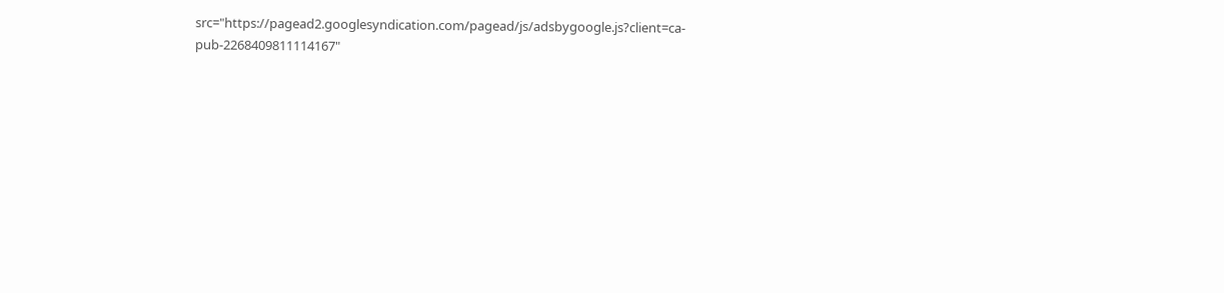src="https://pagead2.googlesyndication.com/pagead/js/adsbygoogle.js?client=ca-pub-2268409811114167"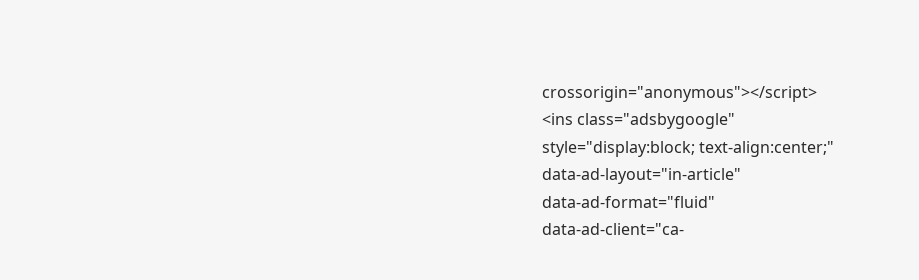crossorigin="anonymous"></script>
<ins class="adsbygoogle"
style="display:block; text-align:center;"
data-ad-layout="in-article"
data-ad-format="fluid"
data-ad-client="ca-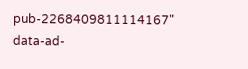pub-2268409811114167"
data-ad-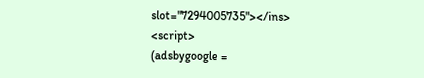slot="7294005735"></ins>
<script>
(adsbygoogle =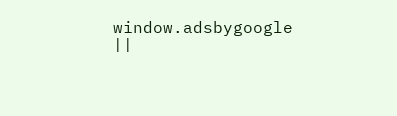window.adsbygoogle ||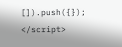[]).push({});
</script>